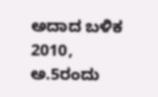ಅದಾದ ಬಳಿಕ 2010, ಅ.5ರಂದು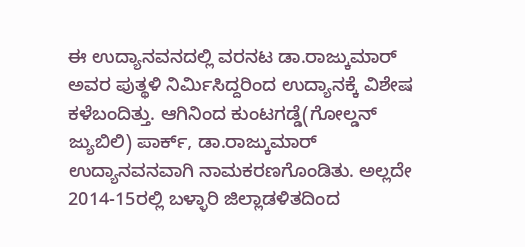ಈ ಉದ್ಯಾನವನದಲ್ಲಿ ವರನಟ ಡಾ.ರಾಜ್ಕುಮಾರ್ ಅವರ ಪುತ್ಥಳಿ ನಿರ್ಮಿಸಿದ್ದರಿಂದ ಉದ್ಯಾನಕ್ಕೆ ವಿಶೇಷ ಕಳೆಬಂದಿತ್ತು. ಆಗಿನಿಂದ ಕುಂಟಗಡ್ಡೆ(ಗೋಲ್ಡನ್ ಜ್ಯುಬಿಲಿ) ಪಾರ್ಕ್, ಡಾ.ರಾಜ್ಕುಮಾರ್ ಉದ್ಯಾನವನವಾಗಿ ನಾಮಕರಣಗೊಂಡಿತು. ಅಲ್ಲದೇ 2014-15ರಲ್ಲಿ ಬಳ್ಳಾರಿ ಜಿಲ್ಲಾಡಳಿತದಿಂದ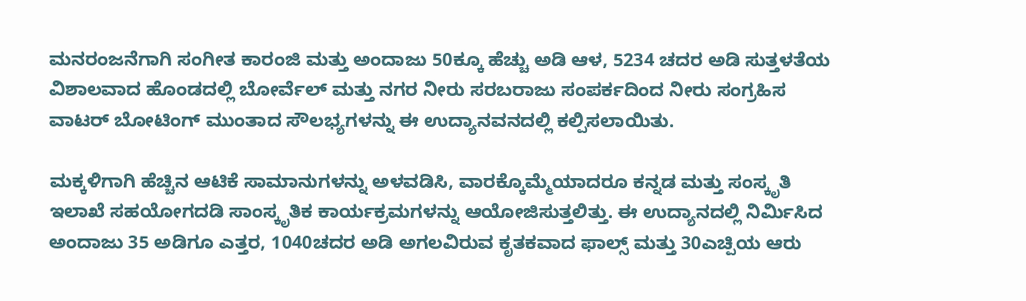ಮನರಂಜನೆಗಾಗಿ ಸಂಗೀತ ಕಾರಂಜಿ ಮತ್ತು ಅಂದಾಜು 50ಕ್ಕೂ ಹೆಚ್ಚು ಅಡಿ ಆಳ, 5234 ಚದರ ಅಡಿ ಸುತ್ತಳತೆಯ ವಿಶಾಲವಾದ ಹೊಂಡದಲ್ಲಿ ಬೋರ್ವೆಲ್ ಮತ್ತು ನಗರ ನೀರು ಸರಬರಾಜು ಸಂಪರ್ಕದಿಂದ ನೀರು ಸಂಗ್ರಹಿಸ ವಾಟರ್ ಬೋಟಿಂಗ್ ಮುಂತಾದ ಸೌಲಭ್ಯಗಳನ್ನು ಈ ಉದ್ಯಾನವನದಲ್ಲಿ ಕಲ್ಪಿಸಲಾಯಿತು.

ಮಕ್ಕಳಿಗಾಗಿ ಹೆಚ್ಚಿನ ಆಟಿಕೆ ಸಾಮಾನುಗಳನ್ನು ಅಳವಡಿಸಿ, ವಾರಕ್ಕೊಮ್ಮೆಯಾದರೂ ಕನ್ನಡ ಮತ್ತು ಸಂಸ್ಕೃತಿ ಇಲಾಖೆ ಸಹಯೋಗದಡಿ ಸಾಂಸ್ಕೃತಿಕ ಕಾರ್ಯಕ್ರಮಗಳನ್ನು ಆಯೋಜಿಸುತ್ತಲಿತ್ತು. ಈ ಉದ್ಯಾನದಲ್ಲಿ ನಿರ್ಮಿಸಿದ ಅಂದಾಜು 35 ಅಡಿಗೂ ಎತ್ತರ, 1040ಚದರ ಅಡಿ ಅಗಲವಿರುವ ಕೃತಕವಾದ ಫಾಲ್ಸ್ ಮತ್ತು 30ಎಚ್ಪಿಯ ಆರು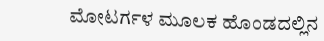ಮೋಟರ್ಗಳ ಮೂಲಕ ಹೊಂಡದಲ್ಲಿನ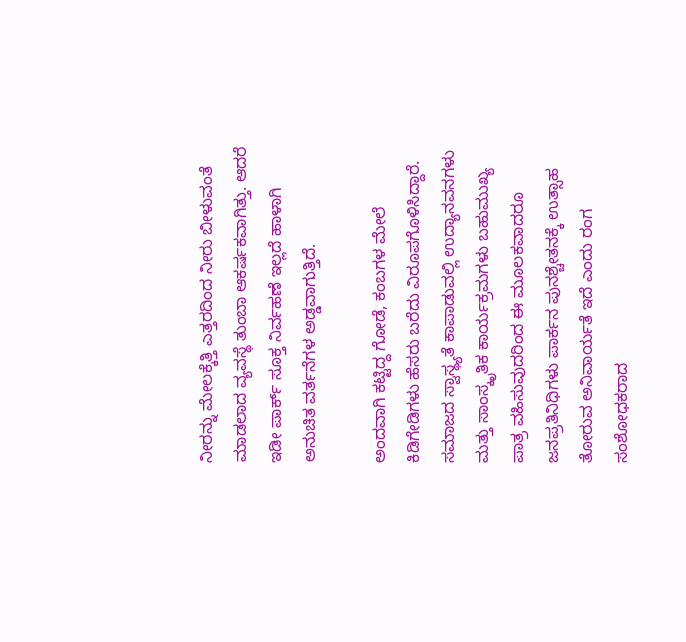ನೀರನ್ನು ಮೇಲಕ್ಕೆತ್ತಿ ಎತ್ತರದಿಂದ ನೀರು ಬೀಳುವಂತೆ ಮಾಡಲಾದ ವ್ಯವಸ್ಥೆ ತುಂಬಾ ಆಕರ್ಷಕವಾಗಿತ್ತು. ಆದರೆ ಇಡೀ ಪಾರ್ಕ್ ಸೂಕ್ತ ನಿರ್ವಹಣೆ ಇಲ್ಲದೆ ಹಾಳಾಗಿ ಅನುಚಿತ ವರ್ತನೆಗಳ ಅಡ್ಡವಾಗುತ್ತಿದೆ.

ಅಂದವಾಗಿ ಕಟ್ಟಿದ್ದ ಗೋಡೆ, ಕಂಬಗಳ ಮೇಲೆ ಕಿಡಿಗೇಡಿಗಳು ಹೆಸರು ಬರೆದು ವಿರೂಪಗೊಳಿಸಿದ್ದಾರೆ. ಸಮಾಜದ ಸ್ವಾಸ್ಥ್ಯತೆ ಕಾಪಾಡುವಲ್ಲಿ ಉದ್ಯಾನವನಗಳು ಮತ್ತು ಸಾಂಸ್ಕೃತಿಕ ಕಾರ್ಯಕ್ರಮಗಳು ಬಹುಮುಖ್ಯ ಪಾತ್ರ ವಹಿಸುವುದರಿಂದ ಈ ಮೂಲಕವಾದರೂ ಜನಪ್ರತಿನಿಧಿಗಳು ಪಾರ್ಕನ ಪುನಶ್ಚೇತನಕ್ಕೆ ಉತ್ಸಾಹ ತೋರುವ ಅನಿವಾರ್ಯತೆ ಇದೆ ಎಂದು ರಂಗ ಸಂಶೋಧಕರಾದ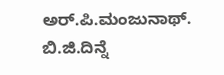ಅರ್.ಪಿ.ಮಂಜುನಾಥ್. ಬಿ.ಜಿ.ದಿನ್ನೆ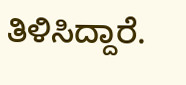ತಿಳಿಸಿದ್ದಾರೆ.